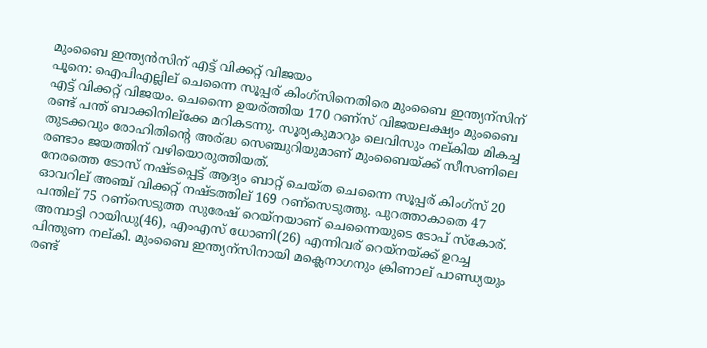മുംബൈ ഇന്ത്യന്‍സിന് എട്ട് വിക്കറ്റ് വിജയം
പൂനെ: ഐപിഎല്ലില് ചെന്നൈ സൂപ്പര് കിംഗ്സിനെതിരെ മുംബൈ ഇന്ത്യന്സിന് എട്ട് വിക്കറ്റ് വിജയം. ചെന്നൈ ഉയര്ത്തിയ 170 റണ്സ് വിജയലക്ഷ്യം മുംബൈ രണ്ട് പന്ത് ബാക്കിനില്ക്കേ മറികടന്നു. സൂര്യകുമാറും ലെവിസും നല്കിയ മികച്ച തുടക്കവും രോഹിതിന്റെ അര്ദ്ധ സെഞ്ചുറിയുമാണ് മുംബൈയ്ക്ക് സീസണിലെ രണ്ടാം ജയത്തിന് വഴിയൊരുത്തിയത്.
നേരത്തെ ടോസ് നഷ്ടപ്പെട്ട് ആദ്യം ബാറ്റ് ചെയ്ത ചെന്നൈ സൂപ്പര് കിംഗ്സ് 20 ഓവറില് അഞ്ച് വിക്കറ്റ് നഷ്ടത്തില് 169 റണ്സെടുത്തു. പുറത്താകാതെ 47 പന്തില് 75 റണ്സെടുത്ത സുരേഷ് റെയ്നയാണ് ചെന്നൈയുടെ ടോപ് സ്കോര്. അമ്പാട്ടി റായിഡു(46), എംഎസ് ധോണി(26) എന്നിവര് റെയ്നയ്ക്ക് ഉറച്ച പിന്തുണ നല്കി. മുംബൈ ഇന്ത്യന്സിനായി മക്ലെനാഗനും ക്രിണാല് പാണ്ഡ്യയും രണ്ട്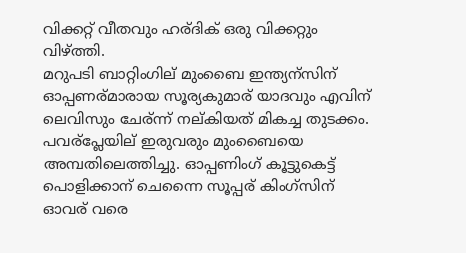വിക്കറ്റ് വീതവും ഹര്ദിക് ഒരു വിക്കറ്റും വിഴ്ത്തി.
മറുപടി ബാറ്റിംഗില് മുംബൈ ഇന്ത്യന്സിന് ഓപ്പണര്മാരായ സൂര്യകുമാര് യാദവും എവിന് ലെവിസും ചേര്ന്ന് നല്കിയത് മികച്ച തുടക്കം. പവര്പ്ലേയില് ഇരുവരും മുംബൈയെ അമ്പതിലെത്തിച്ചു. ഓപ്പണിംഗ് കൂട്ടുകെട്ട് പൊളിക്കാന് ചെന്നൈ സൂപ്പര് കിംഗ്സിന് ഓവര് വരെ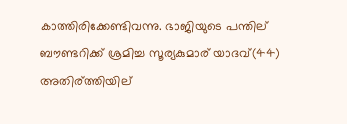കാത്തിരിക്കേണ്ടിവന്നു. ഭാജിയുടെ പന്തില് ബൗണ്ടറിക്ക് ശ്രമിച്ച സൂര്യകുമാര് യാദവ്(44) അതിര്ത്തിയില്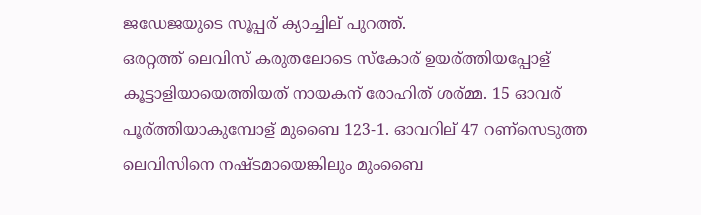ജഡേജയുടെ സൂപ്പര് ക്യാച്ചില് പുറത്ത്.
ഒരറ്റത്ത് ലെവിസ് കരുതലോടെ സ്കോര് ഉയര്ത്തിയപ്പോള് കൂട്ടാളിയായെത്തിയത് നായകന് രോഹിത് ശര്മ്മ. 15 ഓവര് പൂര്ത്തിയാകുമ്പോള് മുബൈ 123-1. ഓവറില് 47 റണ്സെടുത്ത ലെവിസിനെ നഷ്ടമായെങ്കിലും മുംബൈ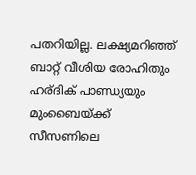പതറിയില്ല. ലക്ഷ്യമറിഞ്ഞ് ബാറ്റ് വീശിയ രോഹിതും ഹര്ദിക് പാണ്ഡ്യയും മുംബൈയ്ക്ക് സീസണിലെ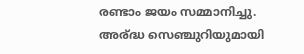രണ്ടാം ജയം സമ്മാനിച്ചു. അര്ദ്ധ സെഞ്ചുറിയുമായി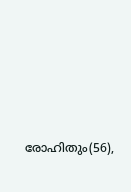രോഹിതും(56),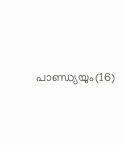പാണ്ഡ്യയും(16)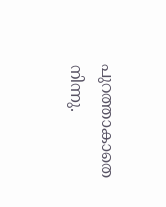പുറത്താകാതെ നിന്നു.